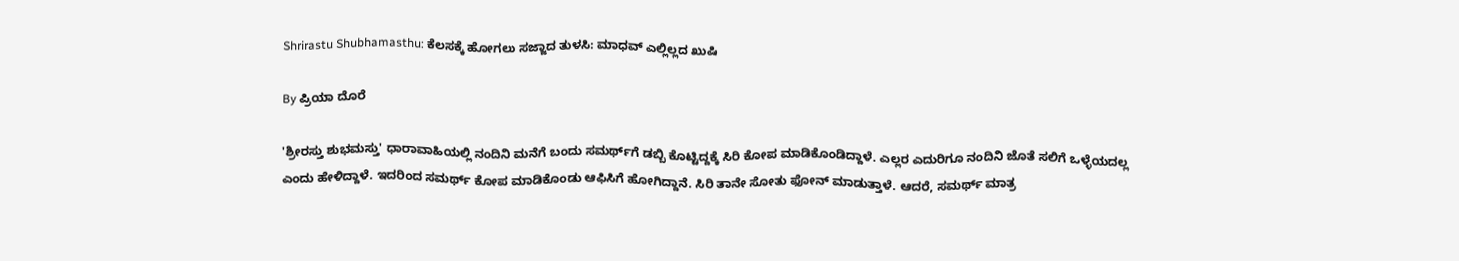Shrirastu Shubhamasthu: ಕೆಲಸಕ್ಕೆ ಹೋಗಲು ಸಜ್ಜಾದ ತುಳಸಿ: ಮಾಧವ್‌ ಎಲ್ಲಿಲ್ಲದ ಖುಷಿ

By ಪ್ರಿಯಾ ದೊರೆ

'ಶ್ರೀರಸ್ತು ಶುಭಮಸ್ತು' ಧಾರಾವಾಹಿಯಲ್ಲಿ ನಂದಿನಿ ಮನೆಗೆ ಬಂದು ಸಮರ್ಥ್‌ಗೆ ಡಬ್ಬಿ ಕೊಟ್ಟಿದ್ದಕ್ಕೆ ಸಿರಿ ಕೋಪ ಮಾಡಿಕೊಂಡಿದ್ದಾಳೆ. ಎಲ್ಲರ ಎದುರಿಗೂ ನಂದಿನಿ ಜೊತೆ ಸಲಿಗೆ ಒಳ್ಳೆಯದಲ್ಲ ಎಂದು ಹೇಳಿದ್ದಾಳೆ. ಇದರಿಂದ ಸಮರ್ಥ್ ಕೋಪ ಮಾಡಿಕೊಂಡು ಆಫಿಸಿಗೆ ಹೋಗಿದ್ದಾನೆ. ಸಿರಿ ತಾನೇ ಸೋತು ಫೋನ್ ಮಾಡುತ್ತಾಳೆ. ಆದರೆ, ಸಮರ್ಥ್ ಮಾತ್ರ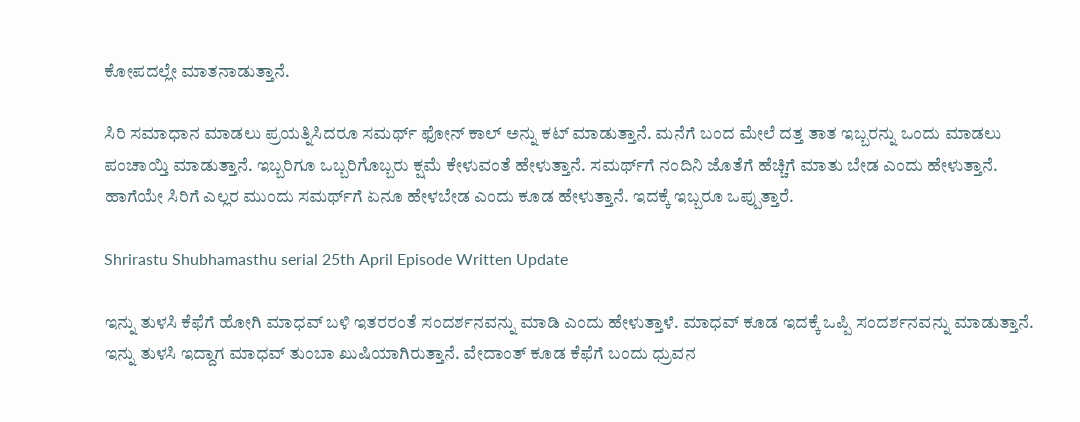ಕೋಪದಲ್ಲೇ ಮಾತನಾಡುತ್ತಾನೆ.

ಸಿರಿ ಸಮಾಧಾನ ಮಾಡಲು ಪ್ರಯತ್ನಿಸಿದರೂ ಸಮರ್ಥ್ ಫೋನ್ ಕಾಲ್ ಅನ್ನು ಕಟ್ ಮಾಡುತ್ತಾನೆ. ಮನೆಗೆ ಬಂದ ಮೇಲೆ ದತ್ತ ತಾತ ಇಬ್ಬರನ್ನು ಒಂದು ಮಾಡಲು ಪಂಚಾಯ್ತಿ ಮಾಡುತ್ತಾನೆ. ಇಬ್ಬರಿಗೂ ಒಬ್ಬರಿಗೊಬ್ಬರು ಕ್ಷಮೆ ಕೇಳುವಂತೆ ಹೇಳುತ್ತಾನೆ. ಸಮರ್ಥ್‌ಗೆ ನಂದಿನಿ ಜೊತೆಗೆ ಹೆಚ್ಚಿಗೆ ಮಾತು ಬೇಡ ಎಂದು ಹೇಳುತ್ತಾನೆ. ಹಾಗೆಯೇ ಸಿರಿಗೆ ಎಲ್ಲರ ಮುಂದು ಸಮರ್ಥ್‌ಗೆ ಏನೂ ಹೇಳಬೇಡ ಎಂದು ಕೂಡ ಹೇಳುತ್ತಾನೆ. ಇದಕ್ಕೆ ಇಬ್ಬರೂ ಒಪ್ಪುತ್ತಾರೆ.

Shrirastu Shubhamasthu serial 25th April Episode Written Update

ಇನ್ನು ತುಳಸಿ ಕೆಫೆಗೆ ಹೋಗಿ ಮಾಧವ್ ಬಳಿ ಇತರರಂತೆ ಸಂದರ್ಶನವನ್ನು ಮಾಡಿ ಎಂದು ಹೇಳುತ್ತಾಳೆ. ಮಾಧವ್ ಕೂಡ ಇದಕ್ಕೆ ಒಪ್ಪಿ ಸಂದರ್ಶನವನ್ನು ಮಾಡುತ್ತಾನೆ. ಇನ್ನು ತುಳಸಿ ಇದ್ದಾಗ ಮಾಧವ್ ತುಂಬಾ ಖುಷಿಯಾಗಿರುತ್ತಾನೆ. ವೇದಾಂತ್ ಕೂಡ ಕೆಫೆಗೆ ಬಂದು ಧ್ರುವನ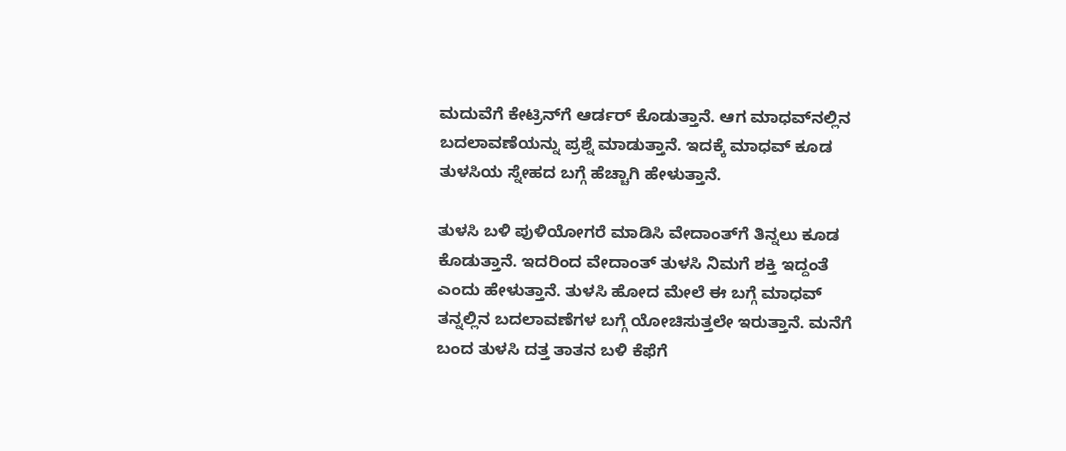ಮದುವೆಗೆ ಕೇಟ್ರಿನ್‌ಗೆ ಆರ್ಡರ್ ಕೊಡುತ್ತಾನೆ. ಆಗ ಮಾಧವ್‌ನಲ್ಲಿನ ಬದಲಾವಣೆಯನ್ನು ಪ್ರಶ್ನೆ ಮಾಡುತ್ತಾನೆ. ಇದಕ್ಕೆ ಮಾಧವ್ ಕೂಡ ತುಳಸಿಯ ಸ್ನೇಹದ ಬಗ್ಗೆ ಹೆಚ್ಚಾಗಿ ಹೇಳುತ್ತಾನೆ.

ತುಳಸಿ ಬಳಿ ಪುಳಿಯೋಗರೆ ಮಾಡಿಸಿ ವೇದಾಂತ್‌ಗೆ ತಿನ್ನಲು ಕೂಡ ಕೊಡುತ್ತಾನೆ. ಇದರಿಂದ ವೇದಾಂತ್ ತುಳಸಿ ನಿಮಗೆ ಶಕ್ತಿ ಇದ್ದಂತೆ ಎಂದು ಹೇಳುತ್ತಾನೆ. ತುಳಸಿ ಹೋದ ಮೇಲೆ ಈ ಬಗ್ಗೆ ಮಾಧವ್ ತನ್ನಲ್ಲಿನ ಬದಲಾವಣೆಗಳ ಬಗ್ಗೆ ಯೋಚಿಸುತ್ತಲೇ ಇರುತ್ತಾನೆ. ಮನೆಗೆ ಬಂದ ತುಳಸಿ ದತ್ತ ತಾತನ ಬಳಿ ಕೆಫೆಗೆ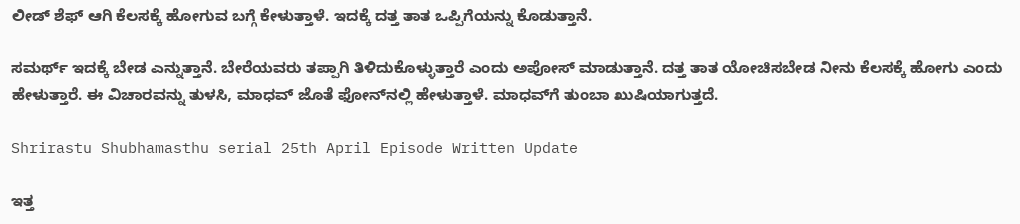ಲೀಡ್ ಶೆಫ್ ಆಗಿ ಕೆಲಸಕ್ಕೆ ಹೋಗುವ ಬಗ್ಗೆ ಕೇಳುತ್ತಾಳೆ. ಇದಕ್ಕೆ ದತ್ತ ತಾತ ಒಪ್ಪಿಗೆಯನ್ನು ಕೊಡುತ್ತಾನೆ.

ಸಮರ್ಥ್ ಇದಕ್ಕೆ ಬೇಡ ಎನ್ನುತ್ತಾನೆ. ಬೇರೆಯವರು ತಪ್ಪಾಗಿ ತಿಳಿದುಕೊಳ್ಳುತ್ತಾರೆ ಎಂದು ಅಪೋಸ್ ಮಾಡುತ್ತಾನೆ. ದತ್ತ ತಾತ ಯೋಚಿಸಬೇಡ ನೀನು ಕೆಲಸಕ್ಕೆ ಹೋಗು ಎಂದು ಹೇಳುತ್ತಾರೆ. ಈ ವಿಚಾರವನ್ನು ತುಳಸಿ, ಮಾಧವ್ ಜೊತೆ ಫೋನ್‌ನಲ್ಲಿ ಹೇಳುತ್ತಾಳೆ. ಮಾಧವ್‌ಗೆ ತುಂಬಾ ಖುಷಿಯಾಗುತ್ತದೆ.

Shrirastu Shubhamasthu serial 25th April Episode Written Update

ಇತ್ತ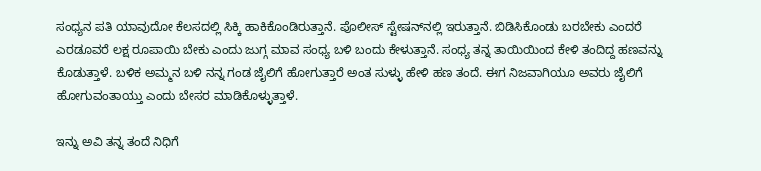ಸಂಧ್ಯನ ಪತಿ ಯಾವುದೋ ಕೆಲಸದಲ್ಲಿ ಸಿಕ್ಕಿ ಹಾಕಿಕೊಂಡಿರುತ್ತಾನೆ. ಪೊಲೀಸ್ ಸ್ಟೇಷನ್‌ನಲ್ಲಿ ಇರುತ್ತಾನೆ. ಬಿಡಿಸಿಕೊಂಡು ಬರಬೇಕು ಎಂದರೆ ಎರಡೂವರೆ ಲಕ್ಷ ರೂಪಾಯಿ ಬೇಕು ಎಂದು ಜುಗ್ಗ ಮಾವ ಸಂಧ್ಯ ಬಳಿ ಬಂದು ಕೇಳುತ್ತಾನೆ. ಸಂಧ್ಯ ತನ್ನ ತಾಯಿಯಿಂದ ಕೇಳಿ ತಂದಿದ್ದ ಹಣವನ್ನು ಕೊಡುತ್ತಾಳೆ. ಬಳಿಕ ಅಮ್ಮನ ಬಳಿ ನನ್ನ ಗಂಡ ಜೈಲಿಗೆ ಹೋಗುತ್ತಾರೆ ಅಂತ ಸುಳ್ಳು ಹೇಳಿ ಹಣ ತಂದೆ. ಈಗ ನಿಜವಾಗಿಯೂ ಅವರು ಜೈಲಿಗೆ ಹೋಗುವಂತಾಯ್ತು ಎಂದು ಬೇಸರ ಮಾಡಿಕೊಳ್ಳುತ್ತಾಳೆ.

ಇನ್ನು ಅವಿ ತನ್ನ ತಂದೆ ನಿಧಿಗೆ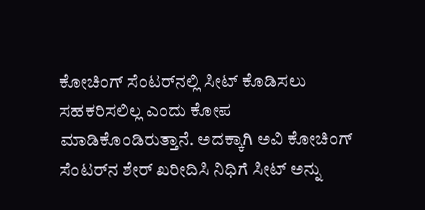ಕೋಚಿಂಗ್ ಸೆಂಟರ್‌ನಲ್ಲಿ ಸೀಟ್ ಕೊಡಿಸಲು ಸಹಕರಿಸಲಿಲ್ಲ ಎಂದು ಕೋಪ ಮಾಡಿಕೊಂಡಿರುತ್ತಾನೆ. ಅದಕ್ಕಾಗಿ ಅವಿ ಕೋಚಿಂಗ್ ಸೆಂಟರ್‌ನ ಶೇರ್ ಖರೀದಿಸಿ ನಿಧಿಗೆ ಸೀಟ್ ಅನ್ನು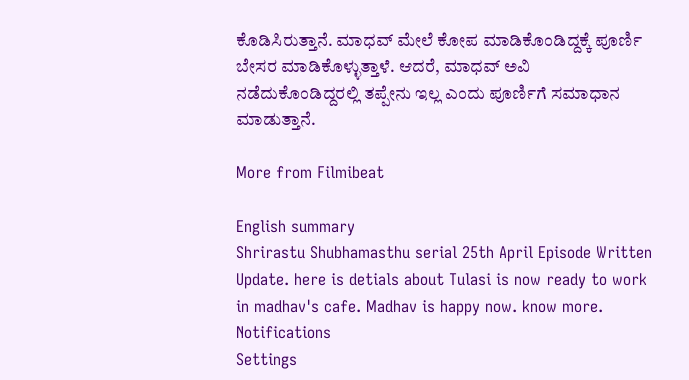ಕೊಡಿಸಿರುತ್ತಾನೆ. ಮಾಧವ್ ಮೇಲೆ ಕೋಪ ಮಾಡಿಕೊಂಡಿದ್ದಕ್ಕೆ ಪೂರ್ಣಿ ಬೇಸರ ಮಾಡಿಕೊಳ್ಳುತ್ತಾಳೆ. ಆದರೆ, ಮಾಧವ್ ಅವಿ ನಡೆದುಕೊಂಡಿದ್ದರಲ್ಲಿ ತಪ್ಪೇನು ಇಲ್ಲ ಎಂದು ಪೂರ್ಣಿಗೆ ಸಮಾಧಾನ ಮಾಡುತ್ತಾನೆ.

More from Filmibeat

English summary
Shrirastu Shubhamasthu serial 25th April Episode Written Update. here is detials about Tulasi is now ready to work in madhav's cafe. Madhav is happy now. know more.
Notifications
Settings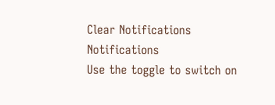Clear Notifications
Notifications
Use the toggle to switch on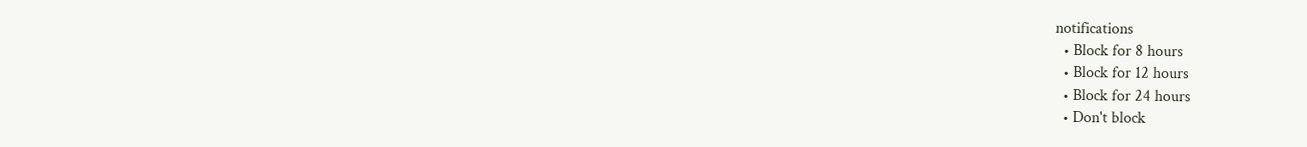notifications
  • Block for 8 hours
  • Block for 12 hours
  • Block for 24 hours
  • Don't block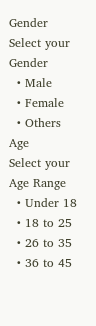Gender
Select your Gender
  • Male
  • Female
  • Others
Age
Select your Age Range
  • Under 18
  • 18 to 25
  • 26 to 35
  • 36 to 45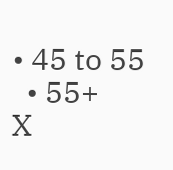• 45 to 55
  • 55+
X